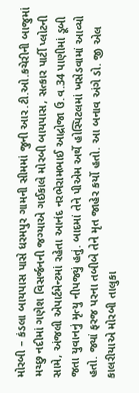મોરબી – કંડલા બાયપાસ પાસે ધરમપુર ગામની સીમમાં જુની આર.ટી.ઓ.કચેરીની બાજુમાં મચ્છુ નદીમાં ગણેશ વિસર્જનની જગ્યાએ ગઈકાલે મોરબી બાયપાસ, સત્કાર પાર્ટી પ્લોટની સામે, અંજલી એપાર્ટમેન્ટમાં રહેતા આનંદ નરભેરામભાઈ આદ્રોજા ઉ.વ.34 પાણીમાં ડૂબી જતા યુવાનનું મૃત્યુ નીપજ્યું હતું. બાદમાં તેને પીએમ અર્થે હોસ્પિટલમાં ખસેડવામાં આવ્યો હતો. જ્યાં ફરજ પરના તબીબે તેને મૃત જાહેર કર્યો હતો. આ બનાવ અંગે ડો. જી એલ કાલરીયાએ મોરબી તાલુકા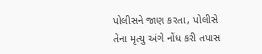પોલીસને જાણ કરતા, પોલીસે તેના મૃત્યુ અંગે નોંધ કરી તપાસ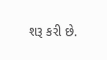શરૂ કરી છે.